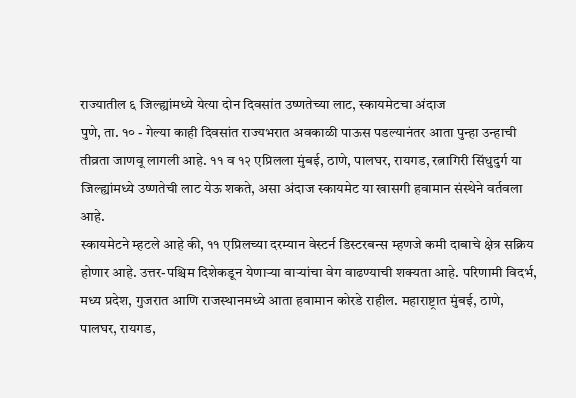राज्यातील ६ जिल्ह्यांमध्ये येत्या दोन दिवसांत उष्णतेच्या लाट, स्कायमेटचा अंदाज
पुणे, ता. १० - गेल्या काही दिवसांत राज्यभरात अवकाळी पाऊस पडल्यानंतर आता पुन्हा उन्हाची तीव्रता जाणवू लागली आहे. ११ व १२ एप्रिलला मुंबई, ठाणे, पालघर, रायगड, रत्नागिरी सिंधुदुर्ग या जिल्ह्यांमध्ये उष्णतेची लाट येऊ शकते, असा अंदाज स्कायमेट या खासगी हवामान संस्थेने वर्तवला आहे.
स्कायमेटने म्हटले आहे की, ११ एप्रिलच्या दरम्यान वेस्टर्न डिस्टरबन्स म्हणजे कमी दाबाचे क्षेत्र सक्रिय होणार आहे. उत्तर-पश्चिम दिशेकडून येणाऱ्या वाऱ्यांचा वेग वाढण्याची शक्यता आहे. परिणामी विदर्भ, मध्य प्रदेश, गुजरात आणि राजस्थानमध्ये आता हवामान कोरडे राहील. महाराष्ट्रात मुंबई, ठाणे, पालघर, रायगड,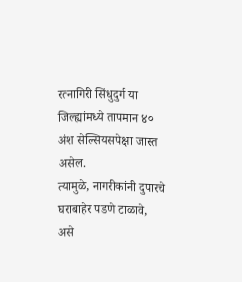रत्नागिरी सिंधुदुर्ग या जिल्ह्यांमध्ये तापमान ४० अंश सेल्सियसपेक्षा जास्त असेल.
त्यामुळे, नागरीकांनी दुपारचे घराबाहेर पडणे टाळावे, असे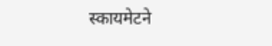स्कायमेटने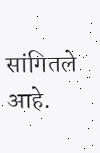सांगितले आहे.